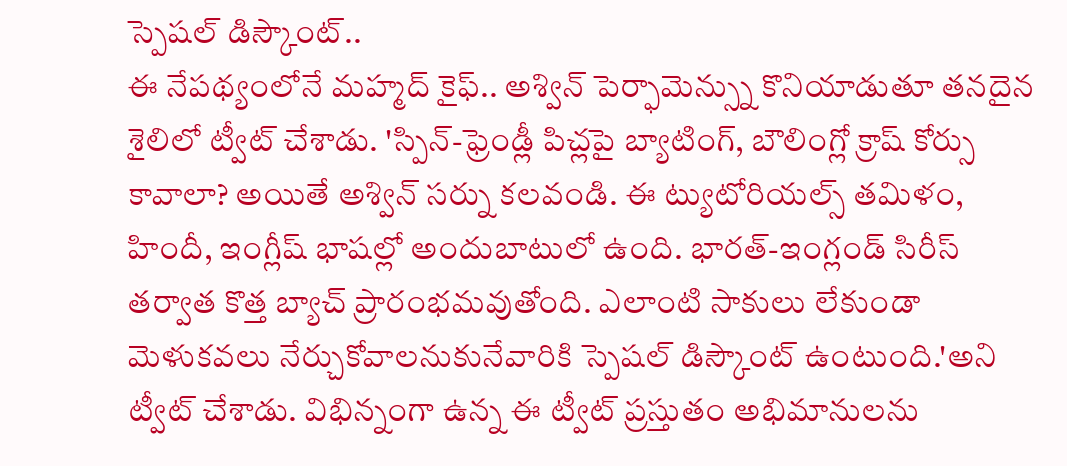స్పెషల్ డిస్కౌంట్..
ఈ నేపథ్యంలోనే మహ్మద్ కైఫ్.. అశ్విన్ పెర్ఫామెన్స్ను కొనియాడుతూ తనదైన శైలిలో ట్వీట్ చేశాడు. 'స్పిన్-ఫ్రెండ్లీ పిచ్లపై బ్యాటింగ్, బౌలింగ్లో క్రాష్ కోర్సు కావాలా? అయితే అశ్విన్ సర్ను కలవండి. ఈ ట్యుటోరియల్స్ తమిళం, హిందీ, ఇంగ్లీష్ భాషల్లో అందుబాటులో ఉంది. భారత్-ఇంగ్లండ్ సిరీస్ తర్వాత కొత్త బ్యాచ్ ప్రారంభమవుతోంది. ఎలాంటి సాకులు లేకుండా మెళుకవలు నేర్చుకోవాలనుకునేవారికి స్పెషల్ డిస్కౌంట్ ఉంటుంది.'అని ట్వీట్ చేశాడు. విభిన్నంగా ఉన్న ఈ ట్వీట్ ప్రస్తుతం అభిమానులను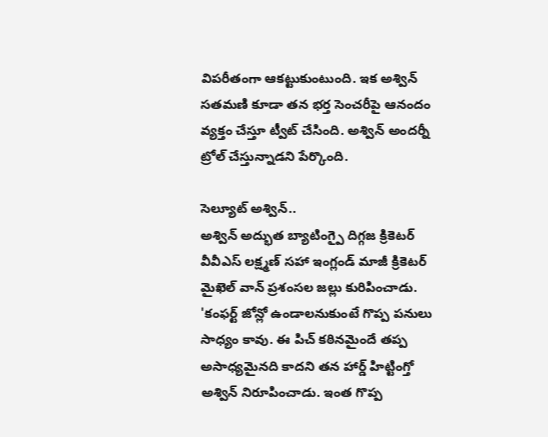విపరీతంగా ఆకట్టుకుంటుంది. ఇక అశ్విన్ సతమణి కూడా తన భర్త సెంచరీపై ఆనందం వ్యక్తం చేస్తూ ట్వీట్ చేసింది. అశ్విన్ అందర్నీ ట్రోల్ చేస్తున్నాడని పేర్కొంది.

సెల్యూట్ అశ్విన్..
అశ్విన్ అద్భుత బ్యాటింగ్పై దిగ్గజ క్రికెటర్ వీవీఎస్ లక్ష్మణ్ సహా ఇంగ్లండ్ మాజీ క్రికెటర్ మైఖెల్ వాన్ ప్రశంసల జల్లు కురిపించాడు. 'కంఫర్ట్ జోన్లో ఉండాలనుకుంటే గొప్ప పనులు సాధ్యం కావు. ఈ పిచ్ కఠినమైందే తప్ప అసాధ్యమైనది కాదని తన హార్డ్ హిట్టింగ్తో అశ్విన్ నిరూపించాడు. ఇంత గొప్ప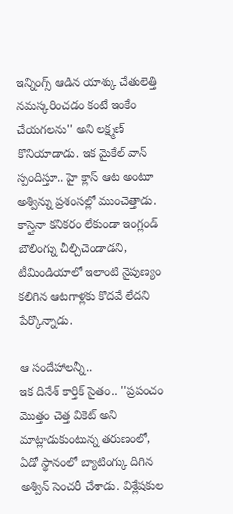ఇన్నింగ్స్ ఆడిన యాశ్కు చేతులెత్తి నమస్కరించడం కంటే ఇంకేం చేయగలను'' అని లక్ష్మణ్ కొనియాడాడు. ఇక మైకేల్ వాన్ స్పందిస్తూ.. హై క్లాస్ ఆట అంటూ అశ్విన్ను ప్రశంసల్లో ముంచెత్తాడు. కాస్తైనా కనికరం లేకుండా ఇంగ్లండ్ బౌలింగ్ను చీల్చిచెండాడని, టీమిండియాలో ఇలాంటి నైపుణ్యం కలిగిన ఆటగాళ్లకు కొదవే లేదని పేర్కొన్నాడు.

ఆ సందేహాలన్నీ..
ఇక దినేశ్ కార్తిక్ సైతం.. ''ప్రపంచం మొత్తం చెత్త వికెట్ అని మాట్లాడుకుంటున్న తరుణంలో, ఏడో స్థానంలో బ్యాటింగ్కు దిగిన అశ్విన్ సెంచరీ చేశాడు. విశ్లేషకుల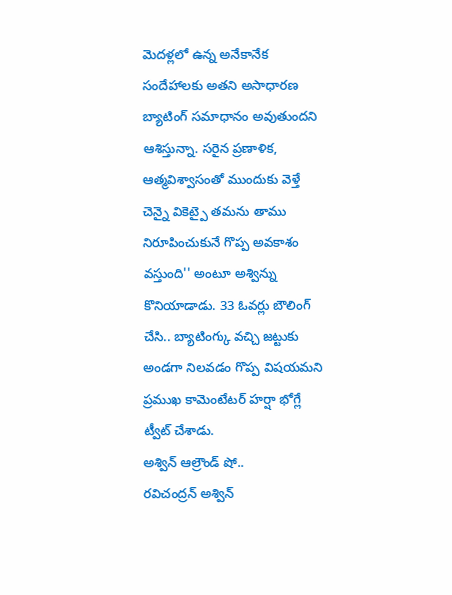మెదళ్లలో ఉన్న అనేకానేక సందేహాలకు అతని అసాధారణ బ్యాటింగ్ సమాధానం అవుతుందని ఆశిస్తున్నా. సరైన ప్రణాళిక, ఆత్మవిశ్వాసంతో ముందుకు వెళ్తే చెన్నై వికెట్పై తమను తాము నిరూపించుకునే గొప్ప అవకాశం వస్తుంది'' అంటూ అశ్విన్ను కొనియాడాడు. 33 ఓవర్లు బౌలింగ్ చేసి.. బ్యాటింగ్కు వచ్చి జట్టుకు అండగా నిలవడం గొప్ప విషయమని ప్రముఖ కామెంటేటర్ హర్షా భోగ్లే ట్వీట్ చేశాడు.
అశ్విన్ ఆల్రౌండ్ షో..
రవిచంద్రన్ అశ్విన్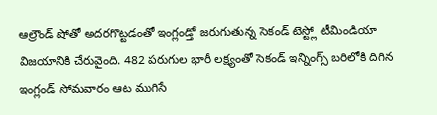ఆల్రౌండ్ షోతో అదరగొట్టడంతో ఇంగ్లండ్తో జరుగుతున్న సెకండ్ టెస్ట్లో టీమిండియా విజయానికి చేరువైంది. 482 పరుగుల భారీ లక్ష్యంతో సెకండ్ ఇన్నింగ్స్ బరిలోకి దిగిన ఇంగ్లండ్ సోమవారం ఆట ముగిసే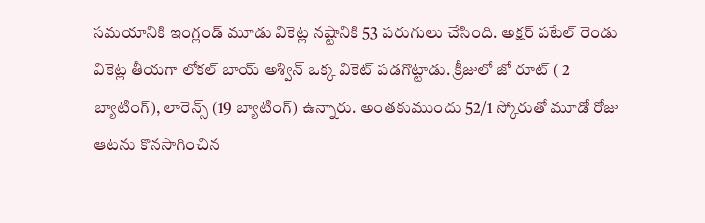సమయానికి ఇంగ్లండ్ మూడు వికెట్ల నష్టానికి 53 పరుగులు చేసింది. అక్షర్ పటేల్ రెండు వికెట్ల తీయగా లోకల్ బాయ్ అశ్విన్ ఒక్క వికెట్ పడగొట్టాడు. క్రీజులో జో రూట్ ( 2 బ్యాటింగ్), లారెన్స్ (19 బ్యాటింగ్) ఉన్నారు. అంతకుముందు 52/1 స్కోరుతో మూడో రోజు ఆటను కొనసాగించిన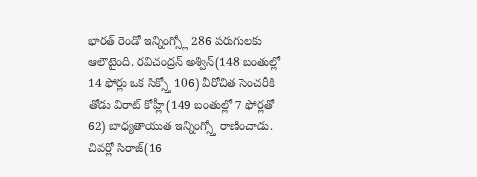భారత్ రెండో ఇన్నింగ్స్లో 286 పరుగులకు ఆలౌటైంది. రవిచంద్రన్ అశ్విన్(148 బంతుల్లో 14 ఫోర్లు ఒక సిక్స్తో 106) వీరోచిత సెంచరీకి తోడు విరాట్ కోహ్లీ(149 బంతుల్లో 7 ఫోర్లతో 62) బాధ్యతాయుత ఇన్నింగ్స్తో రాణించాడు. చివర్లో సిరాజ్(16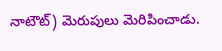నాటౌట్) మెరుపులు మెరిపించాడు.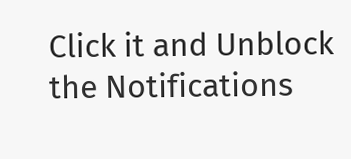Click it and Unblock the Notifications